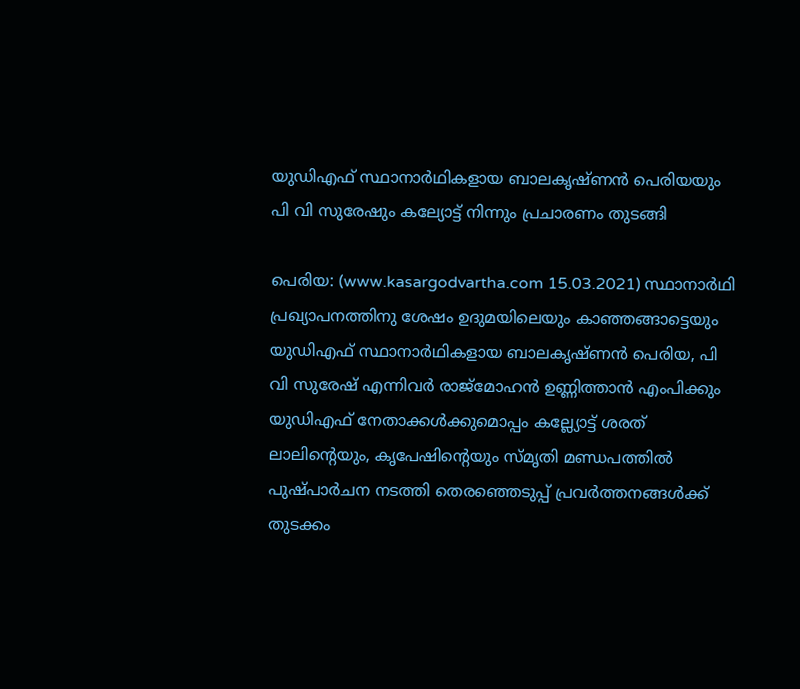യുഡിഎഫ് സ്ഥാനാർഥികളായ ബാലകൃഷ്ണൻ പെരിയയും പി വി സുരേഷും കല്യോട്ട് നിന്നും പ്രചാരണം തുടങ്ങി

പെരിയ: (www.kasargodvartha.com 15.03.2021) സ്ഥാനാർഥി പ്രഖ്യാപനത്തിനു ശേഷം ഉദുമയിലെയും കാഞ്ഞങ്ങാട്ടെയും യുഡിഎഫ് സ്ഥാനാർഥികളായ ബാലകൃഷ്ണൻ പെരിയ, പി വി സുരേഷ് എന്നിവർ രാജ്മോഹൻ ഉണ്ണിത്താൻ എംപിക്കും യുഡിഎഫ് നേതാക്കൾക്കുമൊപ്പം കല്ല്യോട്ട് ശരത് ലാലിന്റെയും, കൃപേഷിന്റെയും സ്‌മൃതി മണ്ഡപത്തിൽ പുഷ്പാർചന നടത്തി തെരഞ്ഞെടുപ്പ് പ്രവർത്തനങ്ങൾക്ക് തുടക്കം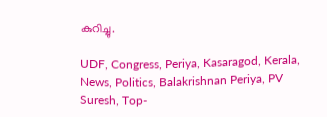കുറിച്ചു.

UDF, Congress, Periya, Kasaragod, Kerala, News, Politics, Balakrishnan Periya, PV Suresh, Top-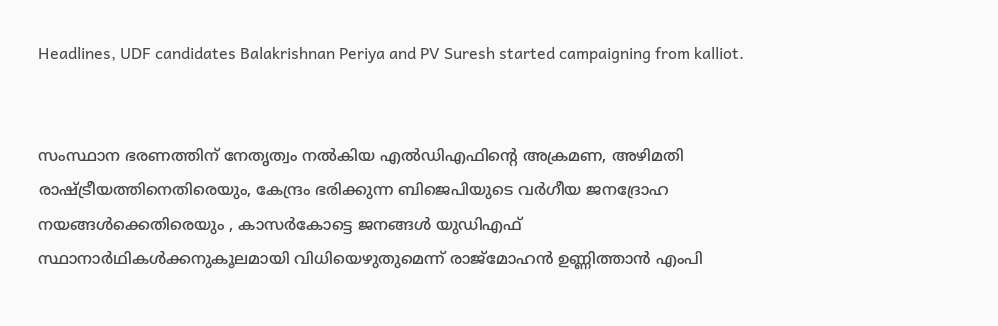Headlines, UDF candidates Balakrishnan Periya and PV Suresh started campaigning from kalliot.


സംസ്ഥാന ഭരണത്തിന് നേതൃത്വം നൽകിയ എൽഡിഎഫിന്റെ അക്രമണ, അഴിമതി രാഷ്ട്രീയത്തിനെതിരെയും, കേന്ദ്രം ഭരിക്കുന്ന ബിജെപിയുടെ വർഗീയ ജനദ്രോഹ നയങ്ങൾക്കെതിരെയും , കാസർകോട്ടെ ജനങ്ങൾ യുഡിഎഫ് സ്ഥാനാർഥികൾക്കനുകൂലമായി വിധിയെഴുതുമെന്ന് രാജ്മോഹൻ ഉണ്ണിത്താൻ എംപി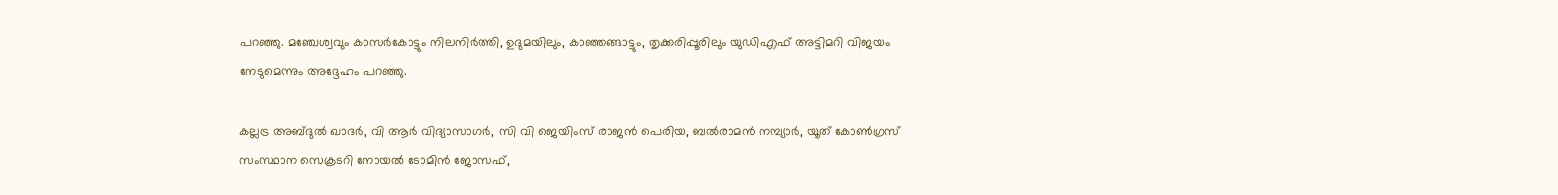പറഞ്ഞു. മഞ്ചേശ്വവും കാസർകോട്ടും നിലനിർത്തി, ഉദുമയിലും, കാഞ്ഞങ്ങാട്ടും, തൃക്കരിപ്പൂരിലും യുഡിഎഫ് അട്ടിമറി വിജയം നേടുമെന്നും അദ്ദേഹം പറഞ്ഞു.

കല്ലട്ര അബ്ദുൽ ഖാദർ, വി ആർ വിദ്യാസാഗർ, സി വി ജെയിംസ് രാജൻ പെരിയ, ബൽരാമൻ നമ്പ്യാർ, യൂത് കോൺഗ്രസ് സംസ്ഥാന സെക്രടറി നോയൽ ടോമിൻ ജോസഫ്,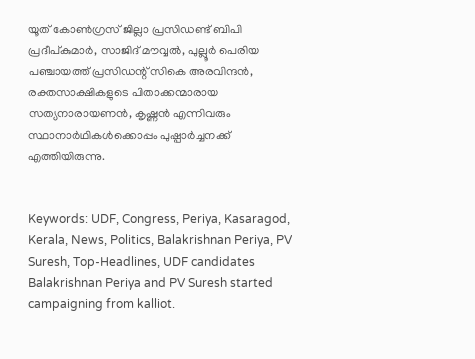യൂത് കോൺഗ്രസ് ജില്ലാ പ്രസിഡണ്ട് ബിപി പ്രദീപ്കുമാർ, സാജിദ് മൗവ്വൽ, പുല്ലൂർ പെരിയ പഞ്ചായത്ത് പ്രസിഡന്റ് സികെ അരവിന്ദൻ, രക്തസാക്ഷികളുടെ പിതാക്കന്മാരായ സത്യനാരായണൻ, കൃഷ്ണൻ എന്നിവരും സ്ഥാനാർഥികൾക്കൊപ്പം പുഷ്പാർച്ചനക്ക് എത്തിയിരുന്നു.


Keywords: UDF, Congress, Periya, Kasaragod, Kerala, News, Politics, Balakrishnan Periya, PV Suresh, Top-Headlines, UDF candidates Balakrishnan Periya and PV Suresh started campaigning from kalliot.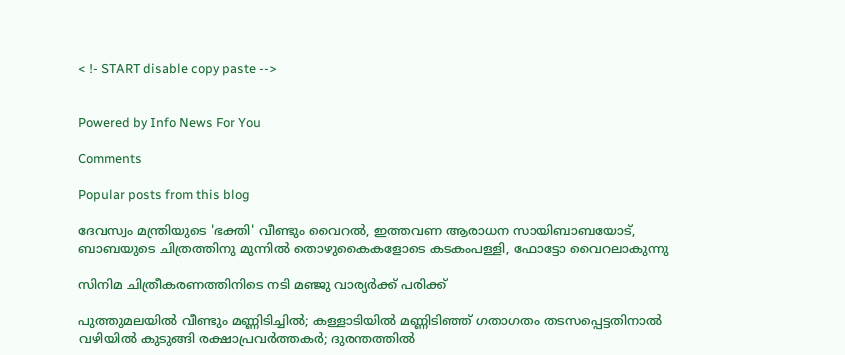< !- START disable copy paste -->


Powered by Info News For You

Comments

Popular posts from this blog

ദേവസ്വം മന്ത്രിയുടെ 'ഭക്തി' വീണ്ടും വൈറല്‍, ഇത്തവണ ആരാധന സായിബാബയോട്, ബാബയുടെ ചിത്രത്തിനു മുന്നില്‍ തൊഴുകൈകളോടെ കടകംപള്ളി, ഫോട്ടോ വൈറലാകുന്നു

സിനിമ ചിത്രീകരണത്തിനിടെ നടി മഞ്ജു വാര്യര്‍ക്ക് പരിക്ക്

പുത്തുമലയില്‍ വീണ്ടും മണ്ണിടിച്ചില്‍; കള്ളാടിയില്‍ മണ്ണിടിഞ്ഞ് ഗതാഗതം തടസപ്പെട്ടതിനാല്‍ വഴിയില്‍ കുടുങ്ങി രക്ഷാപ്രവര്‍ത്തകര്‍; ദുരന്തത്തില്‍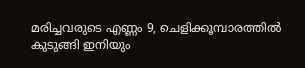മരിച്ചവരുടെ എണ്ണം 9, ചെളിക്കൂമ്പാരത്തില്‍ കുടുങ്ങി ഇനിയും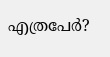എത്രപേര്‍?